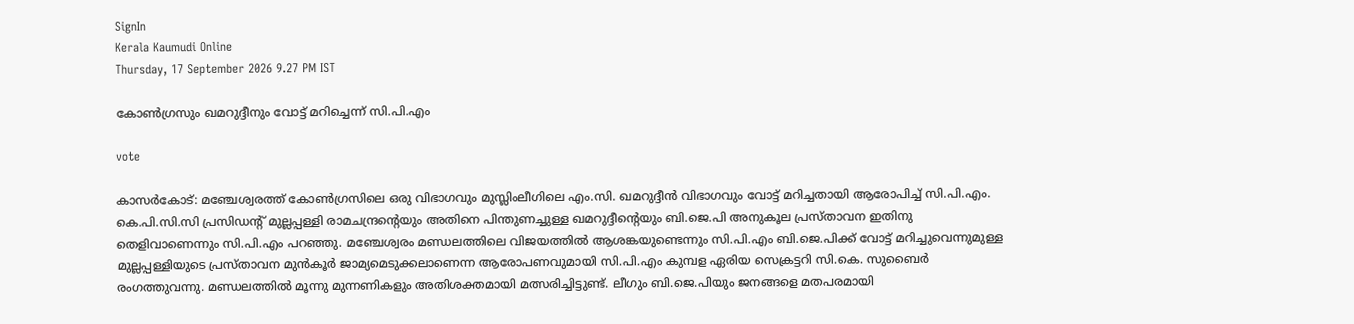SignIn
Kerala Kaumudi Online
Thursday, 17 September 2026 9.27 PM IST

കോൺഗ്രസും ഖമറുദ്ദീനും വോട്ട് മറിച്ചെന്ന് സി.പി.എം

vote

കാസർകോട്: മഞ്ചേശ്വരത്ത് കോൺഗ്രസിലെ ഒരു വിഭാഗവും മുസ്ലിംലീഗിലെ എം.സി. ഖമറുദ്ദീൻ വിഭാഗവും വോട്ട് മറിച്ചതായി ആരോപിച്ച് സി.പി.എം. കെ.പി.സി.സി പ്രസിഡന്റ് മുല്ലപ്പള്ളി രാമചന്ദ്രന്റെയും അതിനെ പിന്തുണച്ചുള്ള ഖമറുദ്ദീന്റെയും ബി.ജെ.പി അനുകൂല പ്രസ്താവന ഇതിനു തെളിവാണെന്നും സി.പി.എം പറഞ്ഞു. മഞ്ചേശ്വരം മണ്ഡലത്തിലെ വിജയത്തിൽ ആശങ്കയുണ്ടെന്നും സി.പി.എം ബി.ജെ.പിക്ക് വോട്ട് മറിച്ചുവെന്നുമുള്ള മുല്ലപ്പള്ളിയുടെ പ്രസ്താവന മുൻകൂർ ജാമ്യമെടുക്കലാണെന്ന ആരോപണവുമായി സി.പി.എം കുമ്പള ഏരിയ സെക്രട്ടറി സി.കെ. സുബൈർ രംഗത്തുവന്നു. മണ്ഡലത്തിൽ മൂന്നു മുന്നണികളും അതിശക്തമായി മത്സരിച്ചിട്ടുണ്ട്. ലീഗും ബി.ജെ.പിയും ജനങ്ങളെ മതപരമായി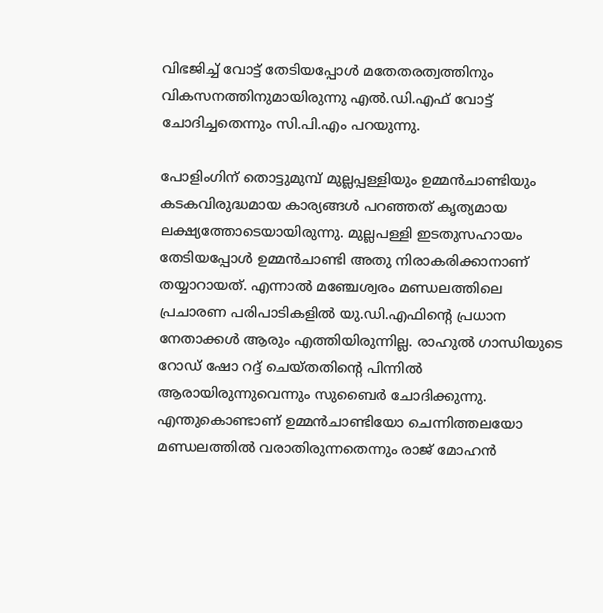വിഭജിച്ച് വോട്ട് തേടിയപ്പോൾ മതേതരത്വത്തിനും വികസനത്തിനുമായിരുന്നു എൽ.ഡി.എഫ് വോട്ട് ചോദിച്ചതെന്നും സി.പി.എം പറയുന്നു.

പോളിംഗിന് തൊട്ടുമുമ്പ് മുല്ലപ്പള്ളിയും ഉമ്മൻചാണ്ടിയും കടകവിരുദ്ധമായ കാര്യങ്ങൾ പറഞ്ഞത് കൃത്യമായ ലക്ഷ്യത്തോടെയായിരുന്നു. മുല്ലപള്ളി ഇടതുസഹായം തേടിയപ്പോൾ ഉമ്മൻചാണ്ടി അതു നിരാകരിക്കാനാണ് തയ്യാറായത്. എന്നാൽ മഞ്ചേശ്വരം മണ്ഡലത്തിലെ പ്രചാരണ പരിപാടികളിൽ യു.ഡി.എഫിന്റെ പ്രധാന നേതാക്കൾ ആരും എത്തിയിരുന്നില്ല. രാഹുൽ ഗാന്ധിയുടെ റോഡ് ഷോ റദ്ദ് ചെയ്തതിന്റെ പിന്നിൽ ആരായിരുന്നുവെന്നും സുബൈർ ചോദിക്കുന്നു. എന്തുകൊണ്ടാണ് ഉമ്മൻചാണ്ടിയോ ചെന്നിത്തലയോ മണ്ഡലത്തിൽ വരാതിരുന്നതെന്നും രാജ് മോഹൻ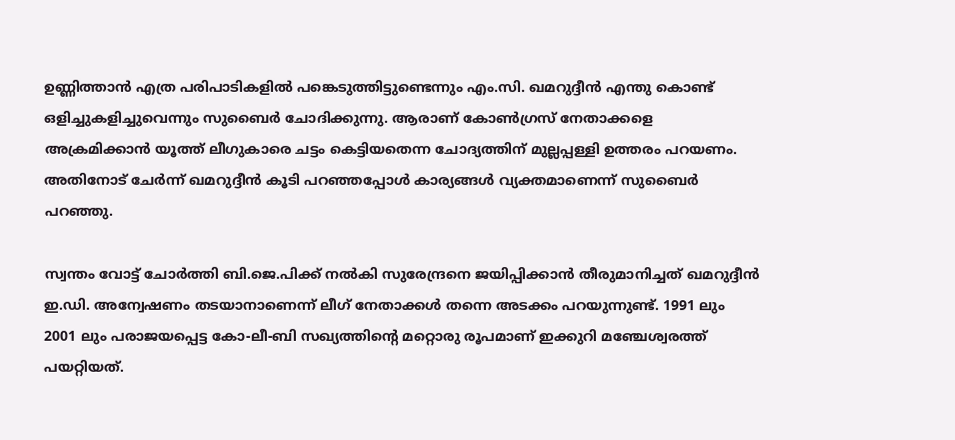ഉണ്ണിത്താൻ എത്ര പരിപാടികളിൽ പങ്കെടുത്തിട്ടുണ്ടെന്നും എം.സി. ഖമറുദ്ദീൻ എന്തു കൊണ്ട് ഒളിച്ചുകളിച്ചുവെന്നും സുബൈർ ചോദിക്കുന്നു. ആരാണ് കോൺഗ്രസ് നേതാക്കളെ അക്രമിക്കാൻ യൂത്ത് ലീഗുകാരെ ചട്ടം കെട്ടിയതെന്ന ചോദ്യത്തിന് മുല്ലപ്പള്ളി ഉത്തരം പറയണം. അതിനോട് ചേർന്ന് ഖമറുദ്ദീൻ കൂടി പറഞ്ഞപ്പോൾ കാര്യങ്ങൾ വ്യക്തമാണെന്ന് സുബൈർ പറഞ്ഞു.

സ്വന്തം വോട്ട് ചോർത്തി ബി.ജെ.പിക്ക് നൽകി സുരേന്ദ്രനെ ജയിപ്പിക്കാൻ തീരുമാനിച്ചത് ഖമറുദ്ദീൻ ഇ.ഡി. അന്വേഷണം തടയാനാണെന്ന് ലീഗ് നേതാക്കൾ തന്നെ അടക്കം പറയുന്നുണ്ട്. 1991 ലും 2001 ലും പരാജയപ്പെട്ട കോ-ലീ-ബി സഖ്യത്തിന്റെ മറ്റൊരു രൂപമാണ് ഇക്കുറി മഞ്ചേശ്വരത്ത് പയറ്റിയത്.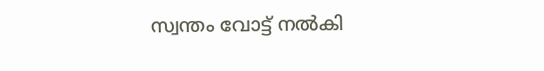സ്വന്തം വോട്ട് നൽകി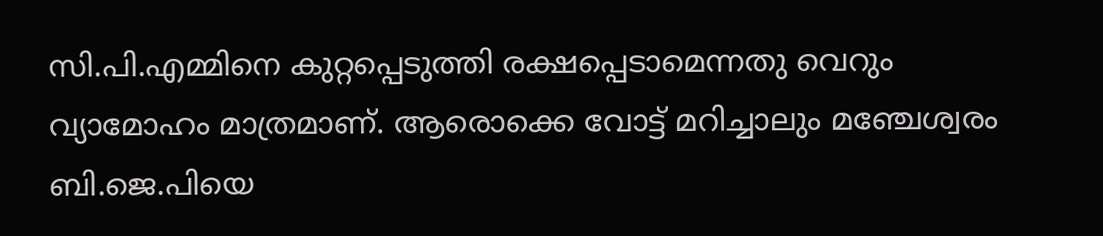സി.പി.എമ്മിനെ കുറ്റപ്പെടുത്തി രക്ഷപ്പെടാമെന്നതു വെറും വ്യാമോഹം മാത്രമാണ്. ആരൊക്കെ വോട്ട് മറിച്ചാലും മഞ്ചേശ്വരം ബി.ജെ.പിയെ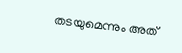തടയുമെന്നും അത്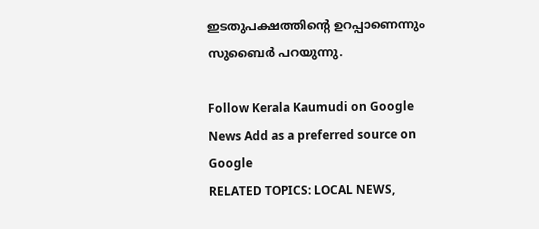ഇടതുപക്ഷത്തിന്റെ ഉറപ്പാണെന്നും സുബൈർ പറയുന്നു.

Follow Kerala Kaumudi on Google News Add as a preferred source on Google
RELATED TOPICS: LOCAL NEWS,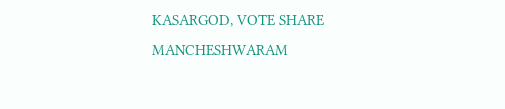KASARGOD, VOTE SHARE MANCHESHWARAM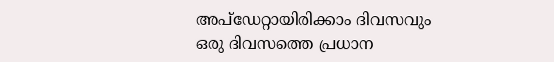അപ്ഡേറ്റായിരിക്കാം ദിവസവും
ഒരു ദിവസത്തെ പ്രധാന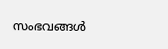സംഭവങ്ങൾ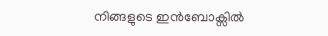നിങ്ങളുടെ ഇൻബോക്സിൽ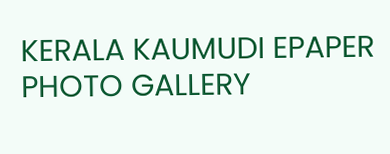KERALA KAUMUDI EPAPER
PHOTO GALLERY